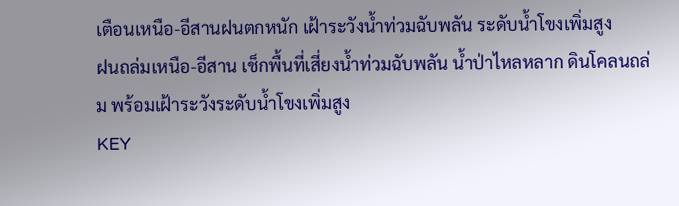เตือนเหนือ-อีสานฝนตกหนัก เฝ้าระวังน้ำท่วมฉับพลัน ระดับน้ำโขงเพิ่มสูง
ฝนถล่มเหนือ-อีสาน เช็กพื้นที่เสี่ยงน้ำท่วมฉับพลัน น้ำป่าไหลหลาก ดินโคลนถล่ม พร้อมเฝ้าระวังระดับน้ำโขงเพิ่มสูง
KEY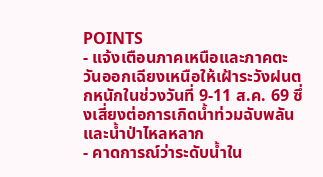POINTS
- แจ้งเตือนภาคเหนือและภาคตะวันออกเฉียงเหนือให้เฝ้าระวังฝนตกหนักในช่วงวันที่ 9-11 ส.ค. 69 ซึ่งเสี่ยงต่อการเกิดน้ำท่วมฉับพลันและน้ำป่าไหลหลาก
- คาดการณ์ว่าระดับน้ำใน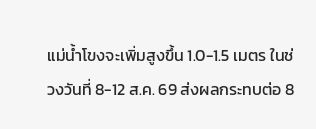แม่น้ำโขงจะเพิ่มสูงขึ้น 1.0-1.5 เมตร ในช่วงวันที่ 8-12 ส.ค. 69 ส่งผลกระทบต่อ 8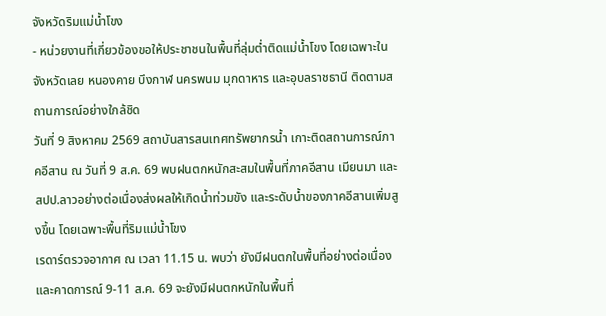จังหวัดริมแม่น้ำโขง
- หน่วยงานที่เกี่ยวข้องขอให้ประชาชนในพื้นที่ลุ่มต่ำติดแม่น้ำโขง โดยเฉพาะในจังหวัดเลย หนองคาย บึงกาฬ นครพนม มุกดาหาร และอุบลราชธานี ติดตามสถานการณ์อย่างใกล้ชิด
วันที่ 9 สิงหาคม 2569 สถาบันสารสนเทศทรัพยากรน้ำ เกาะติดสถานการณ์ภาคอีสาน ณ วันที่ 9 ส.ค. 69 พบฝนตกหนักสะสมในพื้นที่ภาคอีสาน เมียนมา และ สปป.ลาวอย่างต่อเนื่องส่งผลให้เกิดน้ำท่วมขัง และระดับน้ำของภาคอีสานเพิ่มสูงขึ้น โดยเฉพาะพื้นที่ริมแม่น้ำโขง
เรดาร์ตรวจอากาศ ณ เวลา 11.15 น. พบว่า ยังมีฝนตกในพื้นที่อย่างต่อเนื่อง และคาดการณ์ 9-11 ส.ค. 69 จะยังมีฝนตกหนักในพื้นที่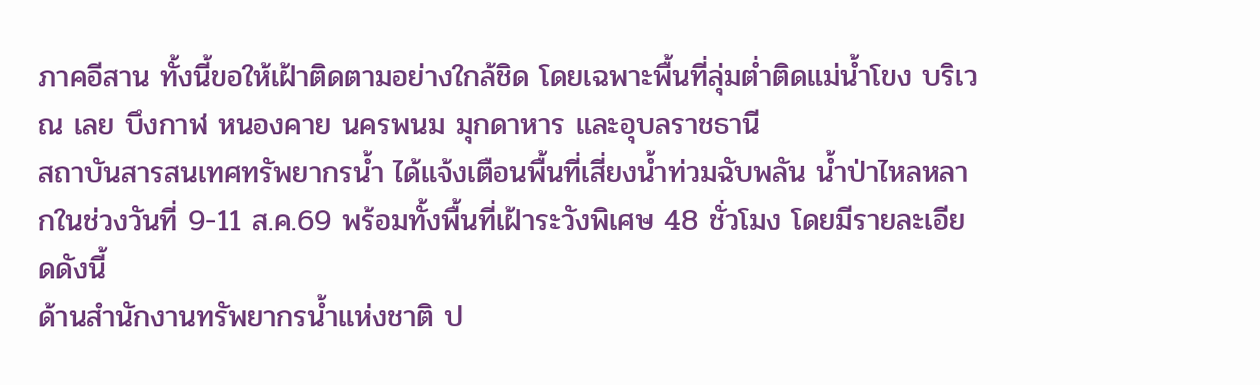ภาคอีสาน ทั้งนี้ขอให้เฝ้าติดตามอย่างใกล้ชิด โดยเฉพาะพื้นที่ลุ่มต่ำติดแม่น้ำโขง บริเวณ เลย บึงกาฬ หนองคาย นครพนม มุกดาหาร และอุบลราชธานี
สถาบันสารสนเทศทรัพยากรน้ำ ได้แจ้งเตือนพื้นที่เสี่ยงน้ำท่วมฉับพลัน น้ำป่าไหลหลากในช่วงวันที่ 9-11 ส.ค.69 พร้อมทั้งพื้นที่เฝ้าระวังพิเศษ 48 ชั่วโมง โดยมีรายละเอียดดังนี้
ด้านสำนักงานทรัพยากรน้ำแห่งชาติ ป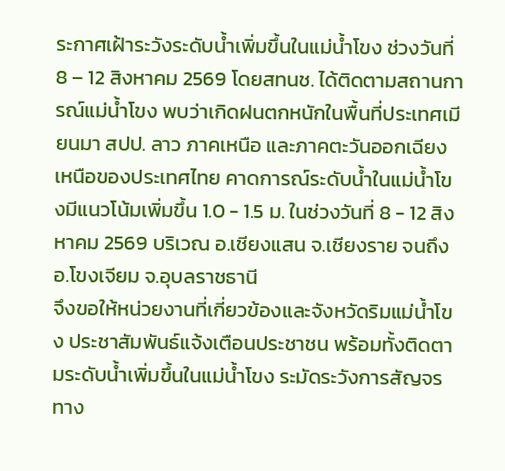ระกาศเฝ้าระวังระดับน้ำเพิ่มขึ้นในแม่น้ำโขง ช่วงวันที่ 8 – 12 สิงหาคม 2569 โดยสทนช. ได้ติดตามสถานการณ์แม่น้ำโขง พบว่าเกิดฝนตกหนักในพื้นที่ประเทศเมียนมา สปป. ลาว ภาคเหนือ และภาคตะวันออกเฉียงเหนือของประเทศไทย คาดการณ์ระดับน้ำในแม่น้ำโขงมีแนวโน้มเพิ่มขึ้น 1.0 - 1.5 ม. ในช่วงวันที่ 8 - 12 สิงหาคม 2569 บริเวณ อ.เชียงแสน จ.เชียงราย จนถึง อ.โขงเจียม จ.อุบลราชธานี
จึงขอให้หน่วยงานที่เกี่ยวข้องและจังหวัดริมแม่น้ำโขง ประชาสัมพันธ์แจ้งเตือนประชาชน พร้อมทั้งติดตามระดับน้ำเพิ่มขึ้นในแม่น้ำโขง ระมัดระวังการสัญจรทาง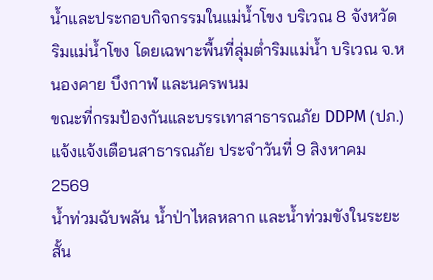น้ำและประกอบกิจกรรมในแม่น้ำโขง บริเวณ 8 จังหวัด ริมแม่น้ำโขง โดยเฉพาะพื้นที่ลุ่มต่ำริมแม่น้ำ บริเวณ จ.หนองคาย บึงกาฬ และนครพนม
ขณะที่กรมป้องกันและบรรเทาสาธารณภัย DDPM (ปภ.) แจ้งแจ้งเตือนสาธารณภัย ประจำวันที่ 9 สิงหาคม 2569
น้ำท่วมฉับพลัน น้ำป่าไหลหลาก และน้ำท่วมขังในระยะสั้น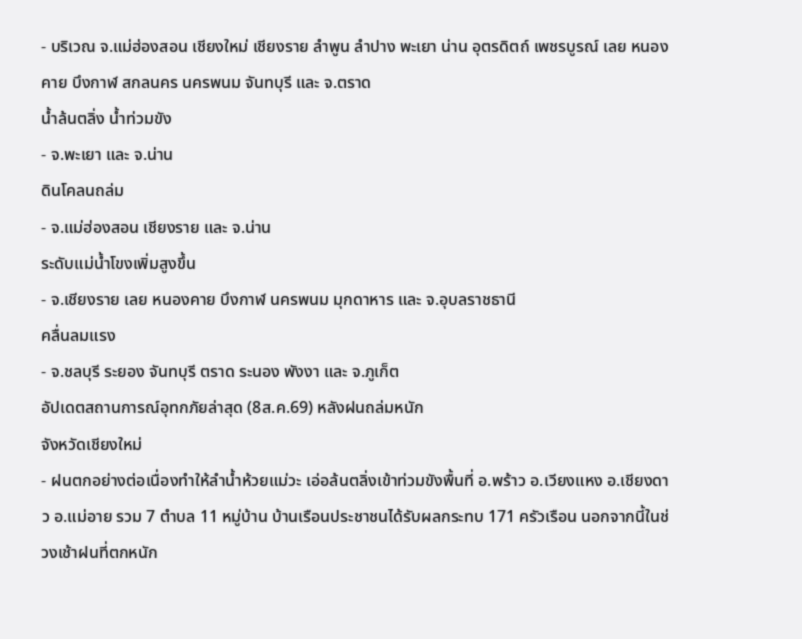- บริเวณ จ.แม่ฮ่องสอน เชียงใหม่ เชียงราย ลำพูน ลำปาง พะเยา น่าน อุตรดิตถ์ เพชรบูรณ์ เลย หนองคาย บึงกาฬ สกลนคร นครพนม จันทบุรี และ จ.ตราด
น้ำล้นตลิ่ง น้ำท่วมขัง
- จ.พะเยา และ จ.น่าน
ดินโคลนถล่ม
- จ.แม่ฮ่องสอน เชียงราย และ จ.น่าน
ระดับแม่น้ำโขงเพิ่มสูงขึ้น
- จ.เชียงราย เลย หนองคาย บึงกาฬ นครพนม มุกดาหาร และ จ.อุบลราชธานี
คลื่นลมแรง
- จ.ชลบุรี ระยอง จันทบุรี ตราด ระนอง พังงา และ จ.ภูเก็ต
อัปเดตสถานการณ์อุทกภัยล่าสุด (8ส.ค.69) หลังฝนถล่มหนัก
จังหวัดเชียงใหม่
- ฝนตกอย่างต่อเนื่องทำให้ลำน้ำห้วยแม่วะ เอ่อล้นตลิ่งเข้าท่วมขังพื้นที่ อ.พร้าว อ.เวียงแหง อ.เชียงดาว อ.แม่อาย รวม 7 ตำบล 11 หมู่บ้าน บ้านเรือนประชาชนได้รับผลกระทบ 171 ครัวเรือน นอกจากนี้ในช่วงเช้าฝนที่ตกหนัก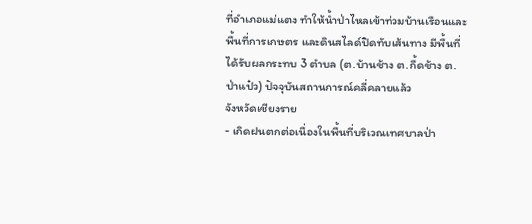ที่อำเภอแม่แตง ทำให้น้ำป่าไหลเข้าท่วมบ้านเรือนและพื้นที่การเกษตร และดินสไลด์ปิดทับเส้นทาง มีพื้นที่ได้รับผลกระทบ 3 ตำบล (ต.บ้านช้าง ต.กื้ดช้าง ต.ป่าแป๋ว) ปัจจุบันสถานการณ์คลี่คลายแล้ว
จังหวัดเชียงราย
- เกิดฝนตกต่อเนื่องในพื้นที่บริเวณเทศบาลป่า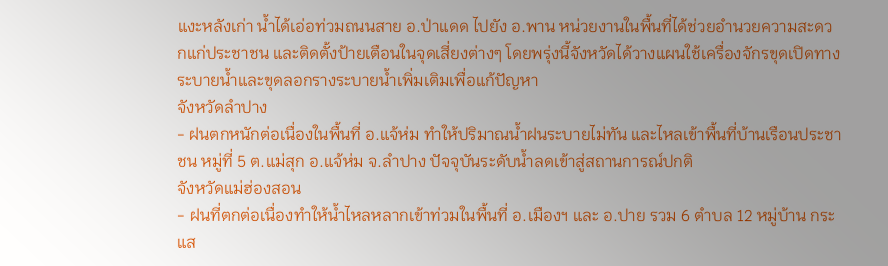แงะหลังเก่า น้ำได้เอ่อท่วมถนนสาย อ.ป่าแดด ไปยัง อ.พาน หน่วยงานในพื้นที่ได้ช่วยอำนวยความสะดวกแก่ประชาชน และติดตั้งป้ายเตือนในจุดเสี่ยงต่างๆ โดยพรุ่งนี้จังหวัดได้วางแผนใช้เครื่องจักรขุดเปิดทางระบายน้ำและขุดลอกรางระบายน้ำเพิ่มเติมเพื่อแก้ปัญหา
จังหวัดลำปาง
- ฝนตกหนักต่อเนื่องในพื้นที่ อ.แจ้ห่ม ทำให้ปริมาณน้ำฝนระบายไม่ทัน และไหลเข้าพื้นที่บ้านเรือนประชาชน หมู่ที่ 5 ต.แม่สุก อ.แจ้ห่ม จ.ลำปาง ปัจจุบันระดับน้ำลดเข้าสู่สถานการณ์ปกติ
จังหวัดแม่ฮ่องสอน
- ฝนที่ตกต่อเนื่องทำให้น้ำไหลหลากเข้าท่วมในพื้นที่ อ.เมืองฯ และ อ.ปาย รวม 6 ตำบล 12 หมู่บ้าน กระแส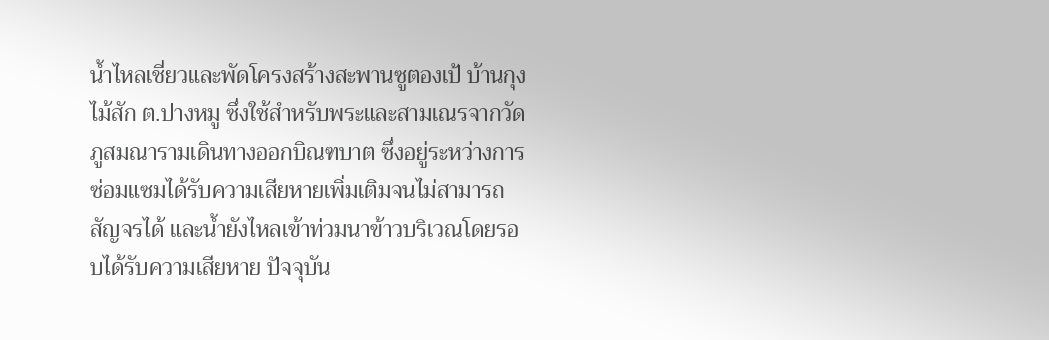น้ำไหลเชี่ยวและพัดโครงสร้างสะพานซูตองเป้ บ้านกุงไม้สัก ต.ปางหมู ซึ่งใช้สำหรับพระและสามเณรจากวัดภูสมณารามเดินทางออกบิณฑบาต ซึ่งอยู่ระหว่างการซ่อมแซมได้รับความเสียหายเพิ่มเติมจนไม่สามารถสัญจรได้ และน้ำยังไหลเข้าท่วมนาข้าวบริเวณโดยรอบได้รับความเสียหาย ปัจจุบัน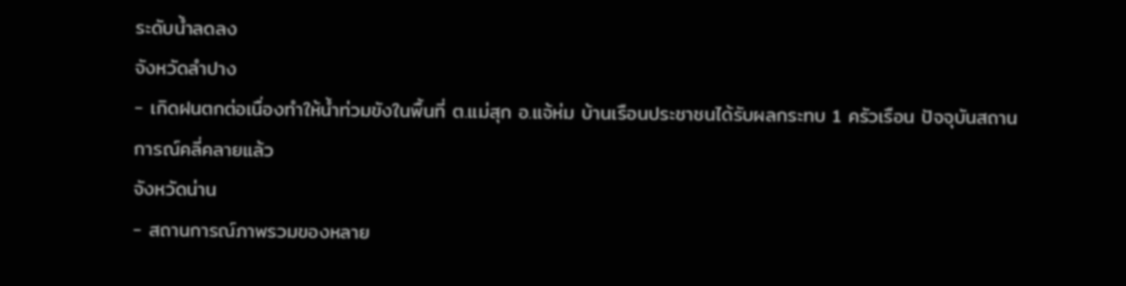ระดับน้ำลดลง
จังหวัดลำปาง
- เกิดฝนตกต่อเนื่องทำให้น้ำท่วมขังในพื้นที่ ต.แม่สุก อ.แจ้ห่ม บ้านเรือนประชาชนได้รับผลกระทบ 1 ครัวเรือน ปัจจุบันสถานการณ์คลี่คลายแล้ว
จังหวัดน่าน
- สถานการณ์ภาพรวมของหลาย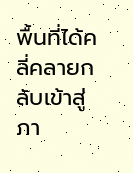พื้นที่ได้คลี่คลายกลับเข้าสู่ภา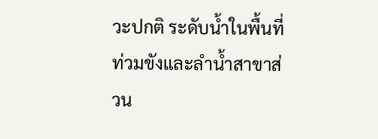วะปกติ ระดับน้ำในพื้นที่ท่วมขังและลำน้ำสาขาส่วน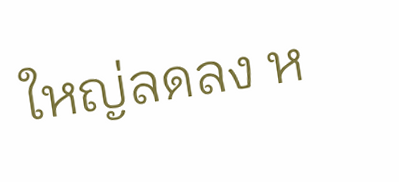ใหญ่ลดลง ห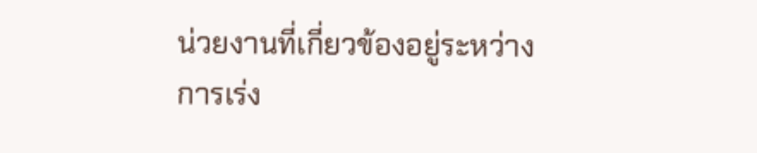น่วยงานที่เกี่ยวข้องอยู่ระหว่างการเร่ง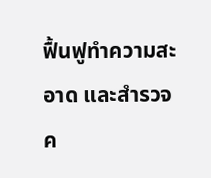ฟื้นฟูทำความสะอาด และสำรวจค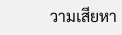วามเสียหา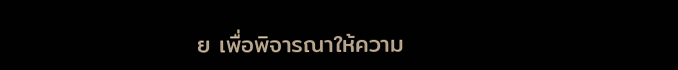ย เพื่อพิจารณาให้ความ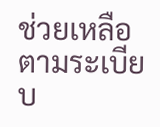ช่วยเหลือตามระเบียบ